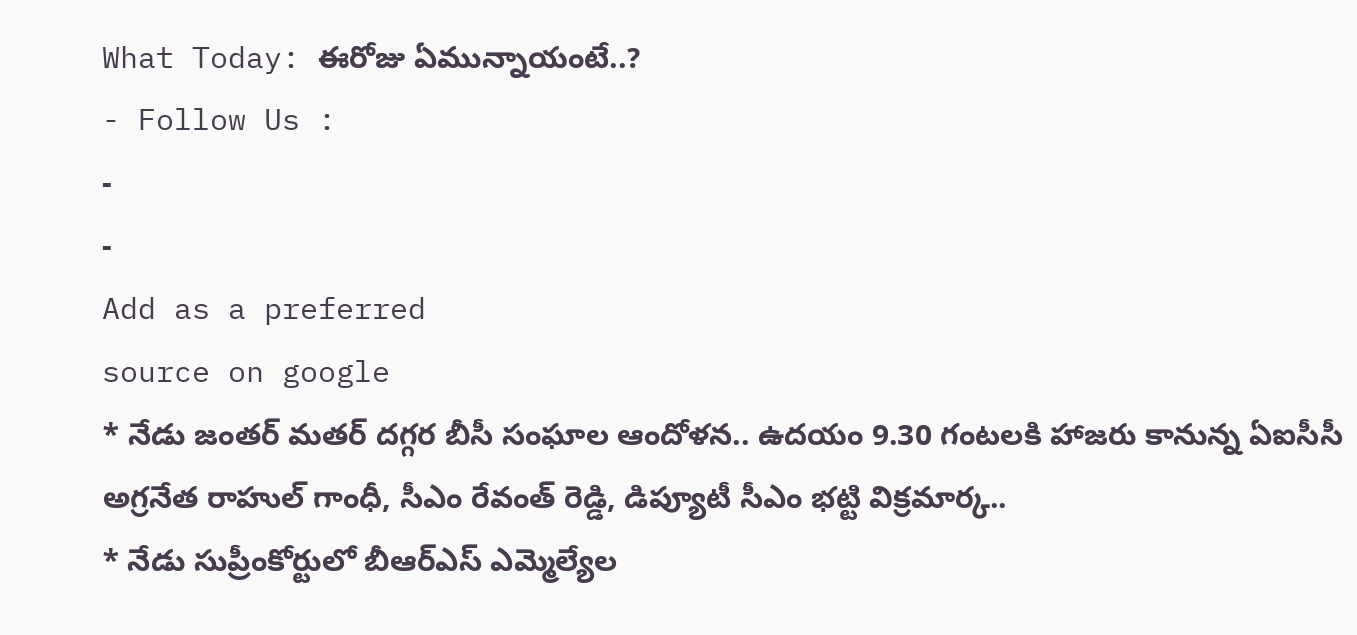What Today: ఈరోజు ఏమున్నాయంటే..?
- Follow Us :
-
-
Add as a preferred
source on google
* నేడు జంతర్ మతర్ దగ్గర బీసీ సంఘాల ఆందోళన.. ఉదయం 9.30 గంటలకి హాజరు కానున్న ఏఐసీసీ అగ్రనేత రాహుల్ గాంధీ, సీఎం రేవంత్ రెడ్డి, డిప్యూటీ సీఎం భట్టి విక్రమార్క..
* నేడు సుప్రీంకోర్టులో బీఆర్ఎస్ ఎమ్మెల్యేల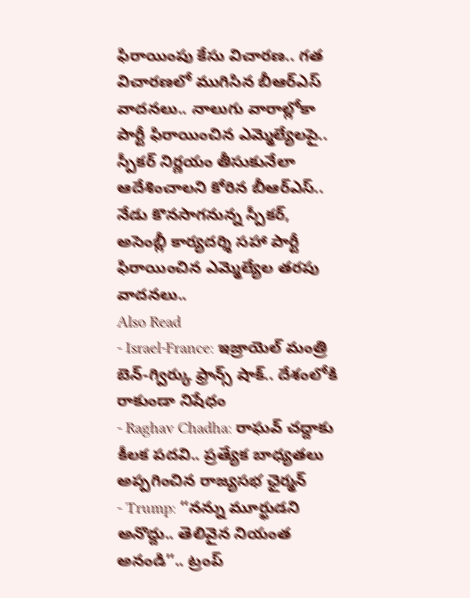ఫిరాయింపు కేసు విచారణ.. గత విచారణలో ముగిసిన బీఆర్ఎస్ వాదనలు.. నాలుగు వారాల్లోకా పార్టీ ఫిరాయించిన ఎమ్మెల్యేలపై.. స్పీకర్ నిర్ణయం తీసుకునేలా ఆదేశించాలని కోరిన బీఆర్ఎస్.. నేడు కొనసాగనున్న స్పీకర్, అసెంబ్లీ కార్యదర్శి సహా పార్టీ ఫిరాయించిన ఎమ్మెల్యేల తరపు వాదనలు..
Also Read
- Israel-France: ఇజ్రాయెల్ మంత్రి బెన్-గ్విర్కు ఫ్రాన్స్ షాక్.. దేశంలోకి రాకుండా నిషేధం
- Raghav Chadha: రాఘవ్ చద్దాకు కీలక పదవి.. ప్రత్యేక బాధ్యతలు అప్పగించిన రాజ్యసభ ఛైర్మన్
- Trump: ‘‘నన్ను మూర్ఖుడని అనొద్దు.. తెలివైన నియంత అనండి’’.. ట్రంప్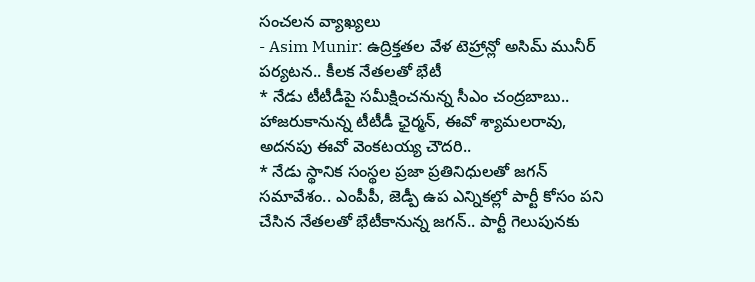సంచలన వ్యాఖ్యలు
- Asim Munir: ఉద్రిక్తతల వేళ టెహ్రాన్లో అసిమ్ మునీర్ పర్యటన.. కీలక నేతలతో భేటీ
* నేడు టీటీడీపై సమీక్షించనున్న సీఎం చంద్రబాబు.. హాజరుకానున్న టీటీడీ ఛైర్మన్, ఈవో శ్యామలరావు, అదనపు ఈవో వెంకటయ్య చౌదరి..
* నేడు స్థానిక సంస్థల ప్రజా ప్రతినిధులతో జగన్ సమావేశం.. ఎంపీపీ, జెడ్పీ ఉప ఎన్నికల్లో పార్టీ కోసం పని చేసిన నేతలతో భేటీకానున్న జగన్.. పార్టీ గెలుపునకు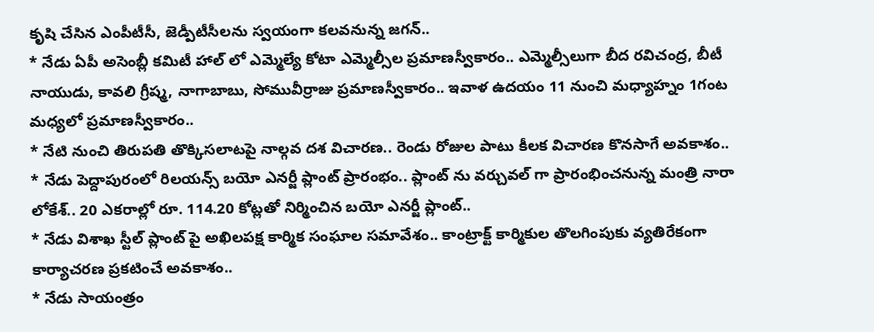కృషి చేసిన ఎంపీటీసీ, జెడ్పీటీసీలను స్వయంగా కలవనున్న జగన్..
* నేడు ఏపీ అసెంబ్లీ కమిటీ హాల్ లో ఎమ్మెల్యే కోటా ఎమ్మెల్సీల ప్రమాణస్వీకారం.. ఎమ్మెల్సీలుగా బీద రవిచంద్ర, బీటీ నాయుడు, కావలి గ్రీష్మ, నాగాబాబు, సోమువీర్రాజు ప్రమాణస్వీకారం.. ఇవాళ ఉదయం 11 నుంచి మధ్యాహ్నం 1గంట మధ్యలో ప్రమాణస్వీకారం..
* నేటి నుంచి తిరుపతి తొక్కిసలాటపై నాల్గవ దశ విచారణ.. రెండు రోజుల పాటు కీలక విచారణ కొనసాగే అవకాశం..
* నేడు పెద్దాపురంలో రిలయన్స్ బయో ఎనర్జీ ప్లాంట్ ప్రారంభం.. ప్లాంట్ ను వర్చువల్ గా ప్రారంభించనున్న మంత్రి నారా లోకేశ్.. 20 ఎకరాల్లో రూ. 114.20 కోట్లతో నిర్మించిన బయో ఎనర్జీ ప్లాంట్..
* నేడు విశాఖ స్టీల్ ప్లాంట్ పై అఖిలపక్ష కార్మిక సంఘాల సమావేశం.. కాంట్రాక్ట్ కార్మికుల తొలగింపుకు వ్యతిరేకంగా కార్యాచరణ ప్రకటించే అవకాశం..
* నేడు సాయంత్రం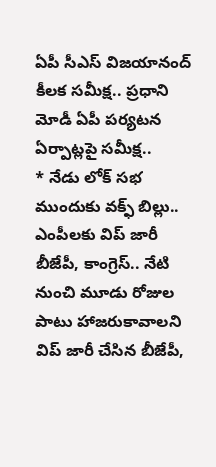ఏపీ సీఎస్ విజయానంద్ కీలక సమీక్ష.. ప్రధాని మోడీ ఏపీ పర్యటన ఏర్పాట్లపై సమీక్ష..
* నేడు లోక్ సభ ముందుకు వక్ఫ్ బిల్లు.. ఎంపీలకు విప్ జారీ బీజేపీ, కాంగ్రెస్.. నేటి నుంచి మూడు రోజుల పాటు హాజరుకావాలని విప్ జారీ చేసిన బీజేపీ,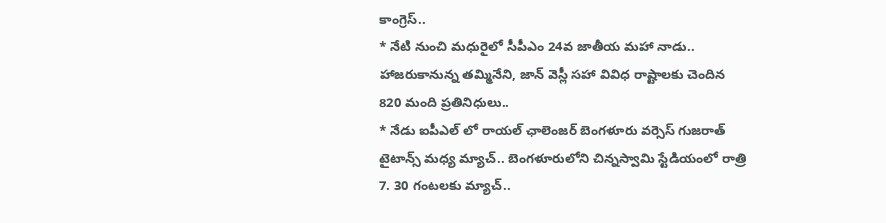కాంగ్రెస్..
* నేటి నుంచి మధురైలో సీపీఎం 24వ జాతీయ మహా నాడు.. హాజరుకానున్న తమ్మినేని, జాన్ వెస్లీ సహా వివిధ రాష్టాలకు చెందిన 820 మంది ప్రతినిధులు..
* నేడు ఐపీఎల్ లో రాయల్ ఛాలెంజర్ బెంగళూరు వర్సెస్ గుజరాత్ టైటాన్స్ మధ్య మ్యాచ్.. బెంగళూరులోని చిన్నస్వామి స్టేడియంలో రాత్రి 7. 30 గంటలకు మ్యాచ్..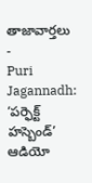తాజావార్తలు
-
Puri Jagannadh: ‘పర్ఫెక్ట్ హస్బెండ్’ ఆడియో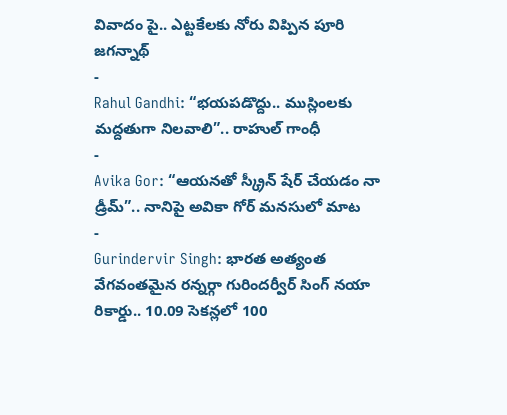వివాదం పై.. ఎట్టకేలకు నోరు విప్పిన పూరి జగన్నాథ్
-
Rahul Gandhi: “భయపడొద్దు.. ముస్లింలకు మద్దతుగా నిలవాలి”.. రాహుల్ గాంధీ
-
Avika Gor: “ఆయనతో స్క్రీన్ షేర్ చేయడం నా డ్రీమ్”.. నానిపై అవికా గోర్ మనసులో మాట
-
Gurindervir Singh: భారత అత్యంత వేగవంతమైన రన్నర్గా గురిందర్వీర్ సింగ్ నయా రికార్డు.. 10.09 సెకన్లలో 100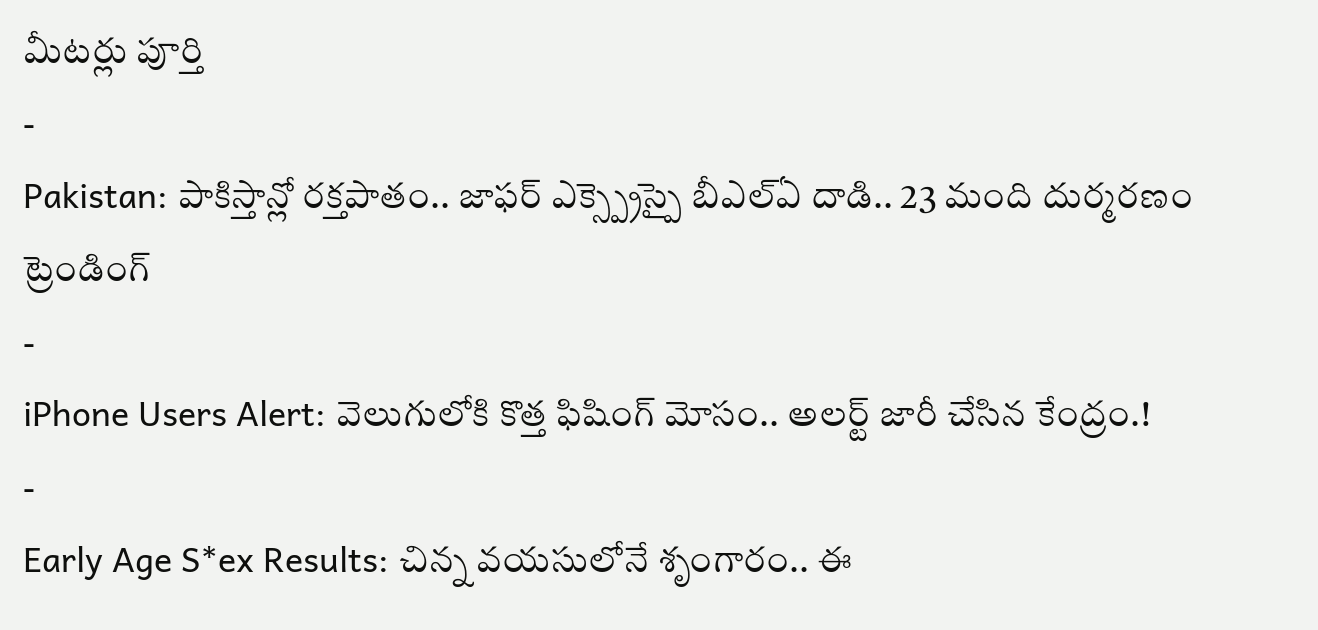మీటర్లు పూర్తి
-
Pakistan: పాకిస్తాన్లో రక్తపాతం.. జాఫర్ ఎక్స్ప్రెస్పై బీఎల్ఏ దాడి.. 23 మంది దుర్మరణం
ట్రెండింగ్
-
iPhone Users Alert: వెలుగులోకి కొత్త ఫిషింగ్ మోసం.. అలర్ట్ జారీ చేసిన కేంద్రం.!
-
Early Age S*ex Results: చిన్న వయసులోనే శృంగారం.. ఈ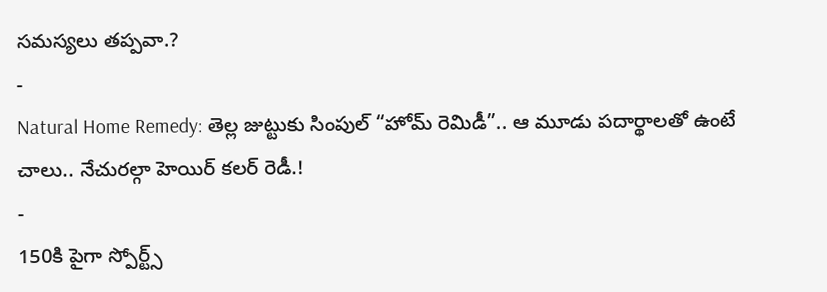సమస్యలు తప్పవా.?
-
Natural Home Remedy: తెల్ల జుట్టుకు సింపుల్ “హోమ్ రెమిడీ”.. ఆ మూడు పదార్థాలతో ఉంటే చాలు.. నేచురల్గా హెయిర్ కలర్ రెడీ.!
-
150కి పైగా స్పోర్ట్స్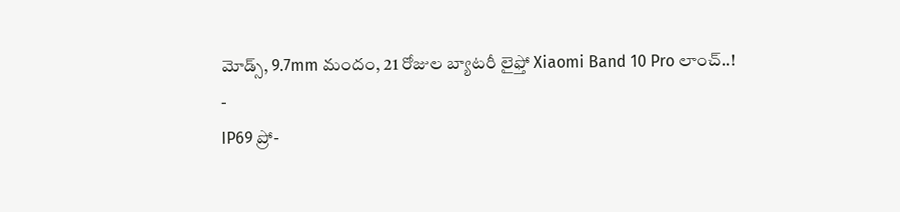మోడ్స్, 9.7mm మందం, 21 రోజుల బ్యాటరీ లైఫ్తో Xiaomi Band 10 Pro లాంచ్..!
-
IP69 ప్రో-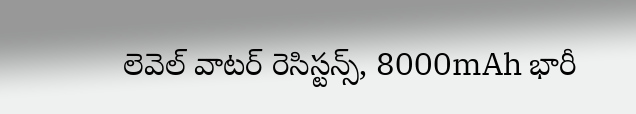లెవెల్ వాటర్ రెసిస్టన్స్, 8000mAh భారీ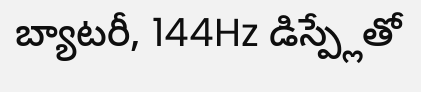బ్యాటరీ, 144Hz డిస్ప్లేతో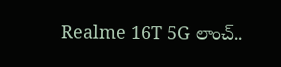Realme 16T 5G లాంచ్..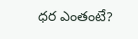ధర ఎంతంటే?